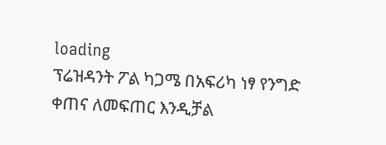loading
ፕሬዝዳንት ፖል ካጋሜ በአፍሪካ ነፃ የንግድ ቀጠና ለመፍጠር እንዲቻል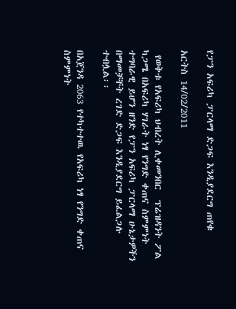የፓን አፍሪካ ፓርላማ ድጋፍ እንዲያደርግ ጠየቁ

አርትስ 14/02/2011

 የወቅቱ የአፍሪካ ህብረት ሊቀመንበር  ፕሬዝዳንት ፖል ካጋሜ በአፍሪካ ሃገራት ነፃ የንግድ ቀጠና ስምምነት ተግባራዊ ይሆን ዘንድ የፓን አፍሪካ ፓርላማ ሁኔታዎችን በማመቻቸት ረገድ ድጋፍ እንዲያደርግ ይፈልጋሉ ተብሏል፡፡

በአጀንዳ 2063 የተካተተዉ የአፍሪካ ነፃ የንግድ ቀጠና ስምምነት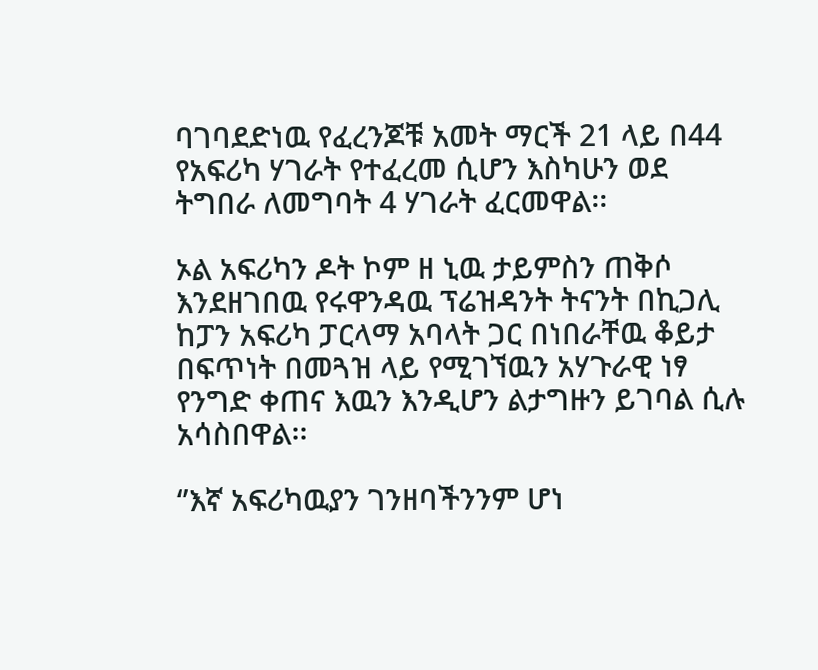ባገባደድነዉ የፈረንጆቹ አመት ማርች 21 ላይ በ44 የአፍሪካ ሃገራት የተፈረመ ሲሆን እስካሁን ወደ ትግበራ ለመግባት 4 ሃገራት ፈርመዋል፡፡

ኦል አፍሪካን ዶት ኮም ዘ ኒዉ ታይምስን ጠቅሶ እንደዘገበዉ የሩዋንዳዉ ፕሬዝዳንት ትናንት በኪጋሊ ከፓን አፍሪካ ፓርላማ አባላት ጋር በነበራቸዉ ቆይታ በፍጥነት በመጓዝ ላይ የሚገኘዉን አሃጉራዊ ነፃ የንግድ ቀጠና እዉን እንዲሆን ልታግዙን ይገባል ሲሉ አሳስበዋል፡፡

‘’እኛ አፍሪካዉያን ገንዘባችንንም ሆነ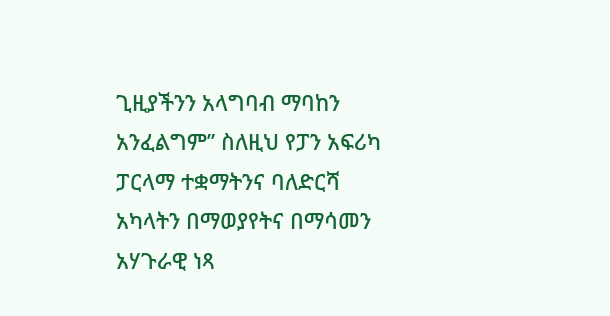ጊዚያችንን አላግባብ ማባከን አንፈልግም’’ ስለዚህ የፓን አፍሪካ ፓርላማ ተቋማትንና ባለድርሻ አካላትን በማወያየትና በማሳመን አሃጉራዊ ነጻ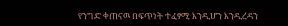የንግድ ቀጠናዉ በፍጥነት ተፈፃሚ እንዲሆን እንዲረዳን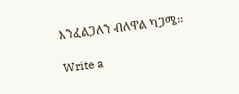እንፈልጋለን ብለዋል ካጋሜ፡፡

Write a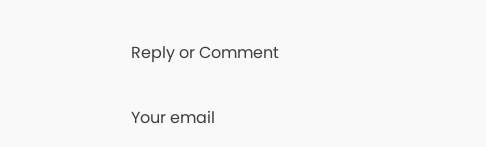Reply or Comment

Your email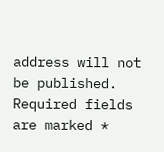address will not be published. Required fields are marked *